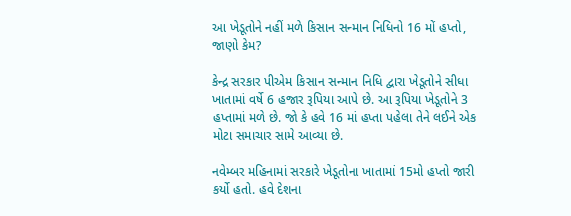આ ખેડૂતોને નહીં મળે કિસાન સન્માન નિધિનો 16 મોં હપ્તો, જાણો કેમ?

કેન્દ્ર સરકાર પીએમ કિસાન સન્માન નિધિ દ્વારા ખેડૂતોને સીધા ખાતામાં વર્ષે 6 હજાર રૂપિયા આપે છે. આ રૂપિયા ખેડૂતોને 3 હપ્તામાં મળે છે. જો કે હવે 16 માં હપ્તા પહેલા તેને લઈને એક મોટા સમાચાર સામે આવ્યા છે.

નવેમ્બર મહિનામાં સરકારે ખેડૂતોના ખાતામાં 15મો હપ્તો જારી કર્યો હતો. હવે દેશના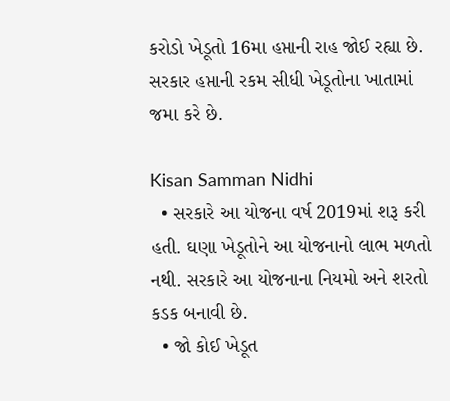કરોડો ખેડૂતો 16મા હપ્તાની રાહ જોઈ રહ્યા છે. સરકાર હપ્તાની રકમ સીધી ખેડૂતોના ખાતામાં જમા કરે છે.

Kisan Samman Nidhi
  • સરકારે આ યોજના વર્ષ 2019માં શરૂ કરી હતી. ઘણા ખેડૂતોને આ યોજનાનો લાભ મળતો નથી. સરકારે આ યોજનાના નિયમો અને શરતો કડક બનાવી છે.
  • જો કોઈ ખેડૂત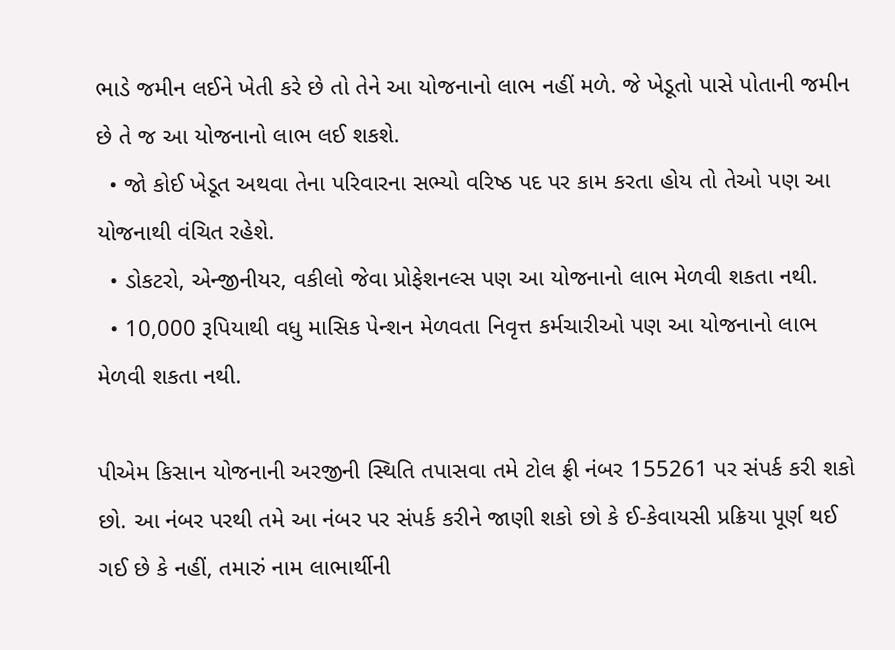ભાડે જમીન લઈને ખેતી કરે છે તો તેને આ યોજનાનો લાભ નહીં મળે. જે ખેડૂતો પાસે પોતાની જમીન છે તે જ આ યોજનાનો લાભ લઈ શકશે.
  • જો કોઈ ખેડૂત અથવા તેના પરિવારના સભ્યો વરિષ્ઠ પદ પર કામ કરતા હોય તો તેઓ પણ આ યોજનાથી વંચિત રહેશે.
  • ડોકટરો, એન્જીનીયર, વકીલો જેવા પ્રોફેશનલ્સ પણ આ યોજનાનો લાભ મેળવી શકતા નથી.
  • 10,000 રૂપિયાથી વધુ માસિક પેન્શન મેળવતા નિવૃત્ત કર્મચારીઓ પણ આ યોજનાનો લાભ મેળવી શકતા નથી.

પીએમ કિસાન યોજનાની અરજીની સ્થિતિ તપાસવા તમે ટોલ ફ્રી નંબર 155261 પર સંપર્ક કરી શકો છો. આ નંબર પરથી તમે આ નંબર પર સંપર્ક કરીને જાણી શકો છો કે ઈ-કેવાયસી પ્રક્રિયા પૂર્ણ થઈ ગઈ છે કે નહીં, તમારું નામ લાભાર્થીની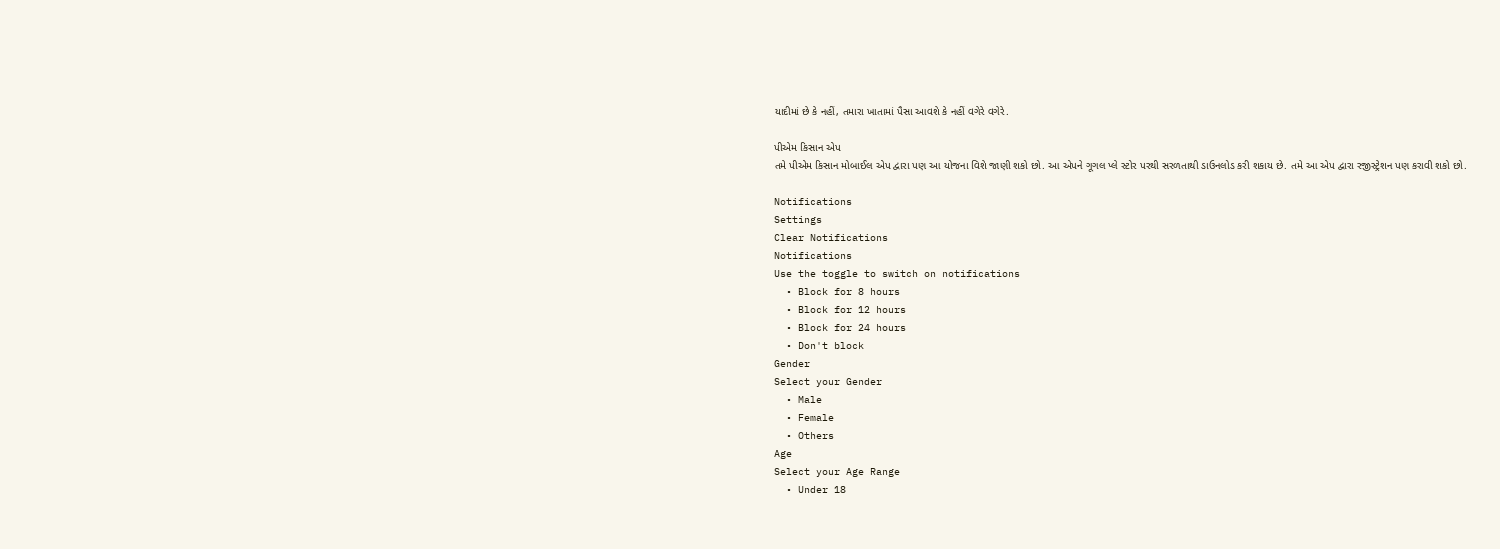યાદીમાં છે કે નહીં, તમારા ખાતામાં પૈસા આવશે કે નહીં વગેરે વગેરે.

પીએમ કિસાન એપ
તમે પીએમ કિસાન મોબાઈલ એપ દ્વારા પણ આ યોજના વિશે જાણી શકો છો. આ એપને ગૂગલ પ્લે સ્ટોર પરથી સરળતાથી ડાઉનલોડ કરી શકાય છે. તમે આ એપ દ્વારા રજીસ્ટ્રેશન પણ કરાવી શકો છો.

Notifications
Settings
Clear Notifications
Notifications
Use the toggle to switch on notifications
  • Block for 8 hours
  • Block for 12 hours
  • Block for 24 hours
  • Don't block
Gender
Select your Gender
  • Male
  • Female
  • Others
Age
Select your Age Range
  • Under 18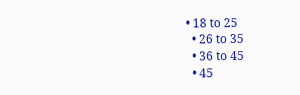• 18 to 25
  • 26 to 35
  • 36 to 45
  • 45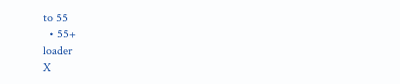to 55
  • 55+
loader
X